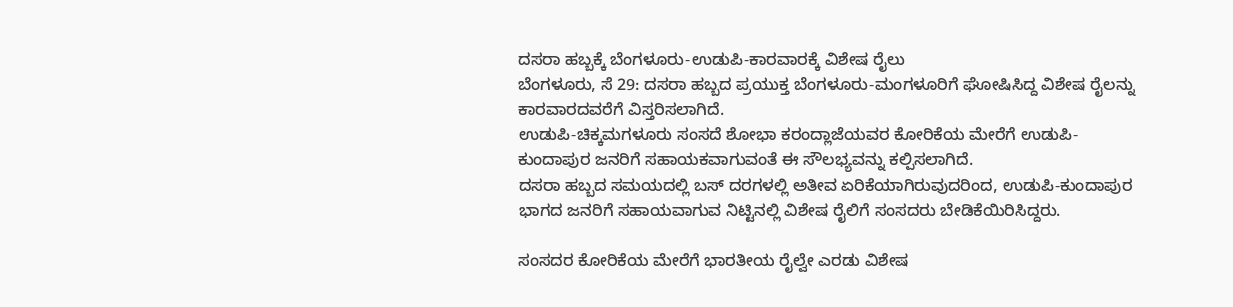ದಸರಾ ಹಬ್ಬಕ್ಕೆ ಬೆಂಗಳೂರು-ಉಡುಪಿ-ಕಾರವಾರಕ್ಕೆ ವಿಶೇಷ ರೈಲು
ಬೆಂಗಳೂರು, ಸೆ 29: ದಸರಾ ಹಬ್ಬದ ಪ್ರಯುಕ್ತ ಬೆಂಗಳೂರು-ಮಂಗಳೂರಿಗೆ ಘೋಷಿಸಿದ್ದ ವಿಶೇಷ ರೈಲನ್ನು ಕಾರವಾರದವರೆಗೆ ವಿಸ್ತರಿಸಲಾಗಿದೆ.
ಉಡುಪಿ-ಚಿಕ್ಕಮಗಳೂರು ಸಂಸದೆ ಶೋಭಾ ಕರಂದ್ಲಾಜೆಯವರ ಕೋರಿಕೆಯ ಮೇರೆಗೆ ಉಡುಪಿ-ಕುಂದಾಪುರ ಜನರಿಗೆ ಸಹಾಯಕವಾಗುವಂತೆ ಈ ಸೌಲಭ್ಯವನ್ನು ಕಲ್ಪಿಸಲಾಗಿದೆ.
ದಸರಾ ಹಬ್ಬದ ಸಮಯದಲ್ಲಿ ಬಸ್ ದರಗಳಲ್ಲಿ ಅತೀವ ಏರಿಕೆಯಾಗಿರುವುದರಿಂದ, ಉಡುಪಿ-ಕುಂದಾಪುರ ಭಾಗದ ಜನರಿಗೆ ಸಹಾಯವಾಗುವ ನಿಟ್ಟಿನಲ್ಲಿ ವಿಶೇಷ ರೈಲಿಗೆ ಸಂಸದರು ಬೇಡಿಕೆಯಿರಿಸಿದ್ದರು.

ಸಂಸದರ ಕೋರಿಕೆಯ ಮೇರೆಗೆ ಭಾರತೀಯ ರೈಲ್ವೇ ಎರಡು ವಿಶೇಷ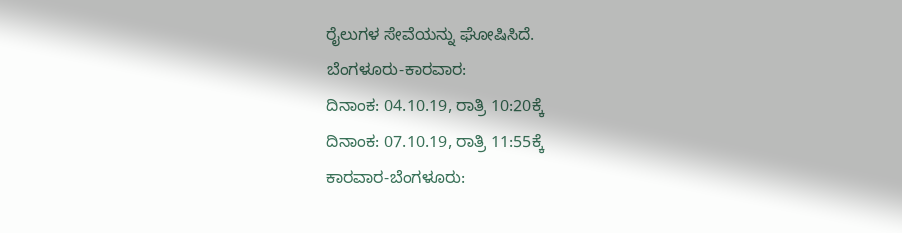ರೈಲುಗಳ ಸೇವೆಯನ್ನು ಘೋಷಿಸಿದೆ.
ಬೆಂಗಳೂರು-ಕಾರವಾರ:
ದಿನಾಂಕ: 04.10.19, ರಾತ್ರಿ 10:20ಕ್ಕೆ
ದಿನಾಂಕ: 07.10.19, ರಾತ್ರಿ 11:55ಕ್ಕೆ
ಕಾರವಾರ-ಬೆಂಗಳೂರು: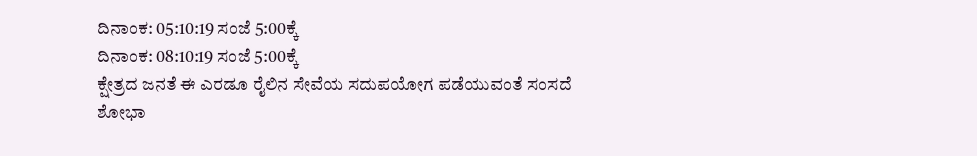ದಿನಾಂಕ: 05:10:19 ಸಂಜೆ 5:00ಕ್ಕೆ
ದಿನಾಂಕ: 08:10:19 ಸಂಜೆ 5:00ಕ್ಕೆ
ಕ್ಷೇತ್ರದ ಜನತೆ ಈ ಎರಡೂ ರೈಲಿನ ಸೇವೆಯ ಸದುಪಯೋಗ ಪಡೆಯುವಂತೆ ಸಂಸದೆ ಶೋಭಾ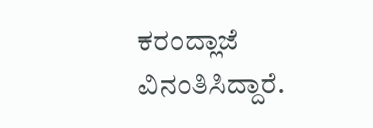ಕರಂದ್ಲಾಜೆ ವಿನಂತಿಸಿದ್ದಾರೆ.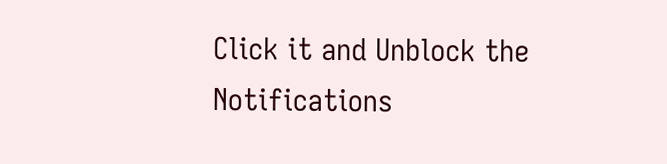Click it and Unblock the Notifications